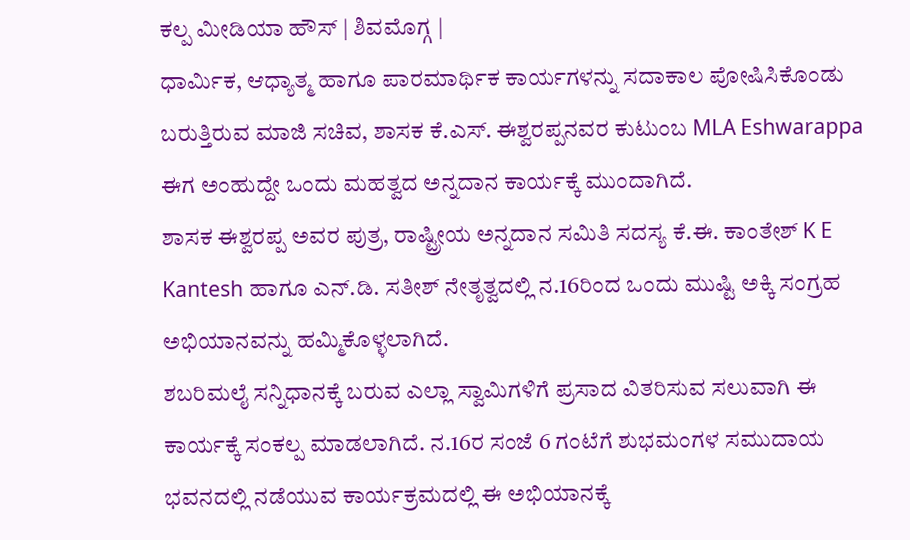ಕಲ್ಪ ಮೀಡಿಯಾ ಹೌಸ್ | ಶಿವಮೊಗ್ಗ |
ಧಾರ್ಮಿಕ, ಆಧ್ಯಾತ್ಮ ಹಾಗೂ ಪಾರಮಾರ್ಥಿಕ ಕಾರ್ಯಗಳನ್ನು ಸದಾಕಾಲ ಪೋಷಿಸಿಕೊಂಡು ಬರುತ್ತಿರುವ ಮಾಜಿ ಸಚಿವ, ಶಾಸಕ ಕೆ.ಎಸ್. ಈಶ್ವರಪ್ಪನವರ ಕುಟುಂಬ MLA Eshwarappa ಈಗ ಅಂಹುದ್ದೇ ಒಂದು ಮಹತ್ವದ ಅನ್ನದಾನ ಕಾರ್ಯಕ್ಕೆ ಮುಂದಾಗಿದೆ.
ಶಾಸಕ ಈಶ್ವರಪ್ಪ ಅವರ ಪುತ್ರ, ರಾಷ್ಟ್ರೀಯ ಅನ್ನದಾನ ಸಮಿತಿ ಸದಸ್ಯ ಕೆ.ಈ. ಕಾಂತೇಶ್ K E Kantesh ಹಾಗೂ ಎನ್.ಡಿ. ಸತೀಶ್ ನೇತೃತ್ವದಲ್ಲಿ ನ.16ರಿಂದ ಒಂದು ಮುಷ್ಟಿ ಅಕ್ಕಿ ಸಂಗ್ರಹ ಅಭಿಯಾನವನ್ನು ಹಮ್ಮಿಕೊಳ್ಳಲಾಗಿದೆ.
ಶಬರಿಮಲೈ ಸನ್ನಿಧಾನಕ್ಕೆ ಬರುವ ಎಲ್ಲಾ ಸ್ವಾಮಿಗಳಿಗೆ ಪ್ರಸಾದ ವಿತರಿಸುವ ಸಲುವಾಗಿ ಈ ಕಾರ್ಯಕ್ಕೆ ಸಂಕಲ್ಪ ಮಾಡಲಾಗಿದೆ. ನ.16ರ ಸಂಜೆ 6 ಗಂಟೆಗೆ ಶುಭಮಂಗಳ ಸಮುದಾಯ ಭವನದಲ್ಲಿ ನಡೆಯುವ ಕಾರ್ಯಕ್ರಮದಲ್ಲಿ ಈ ಅಭಿಯಾನಕ್ಕೆ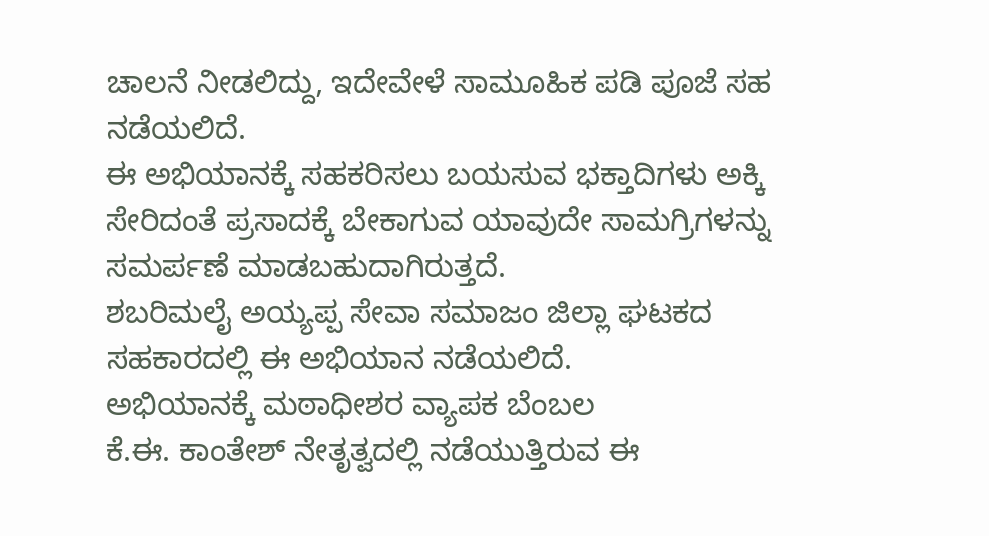ಚಾಲನೆ ನೀಡಲಿದ್ದು, ಇದೇವೇಳೆ ಸಾಮೂಹಿಕ ಪಡಿ ಪೂಜೆ ಸಹ ನಡೆಯಲಿದೆ.
ಈ ಅಭಿಯಾನಕ್ಕೆ ಸಹಕರಿಸಲು ಬಯಸುವ ಭಕ್ತಾದಿಗಳು ಅಕ್ಕಿ ಸೇರಿದಂತೆ ಪ್ರಸಾದಕ್ಕೆ ಬೇಕಾಗುವ ಯಾವುದೇ ಸಾಮಗ್ರಿಗಳನ್ನು ಸಮರ್ಪಣೆ ಮಾಡಬಹುದಾಗಿರುತ್ತದೆ.
ಶಬರಿಮಲೈ ಅಯ್ಯಪ್ಪ ಸೇವಾ ಸಮಾಜಂ ಜಿಲ್ಲಾ ಘಟಕದ ಸಹಕಾರದಲ್ಲಿ ಈ ಅಭಿಯಾನ ನಡೆಯಲಿದೆ.
ಅಭಿಯಾನಕ್ಕೆ ಮಠಾಧೀಶರ ವ್ಯಾಪಕ ಬೆಂಬಲ
ಕೆ.ಈ. ಕಾಂತೇಶ್ ನೇತೃತ್ವದಲ್ಲಿ ನಡೆಯುತ್ತಿರುವ ಈ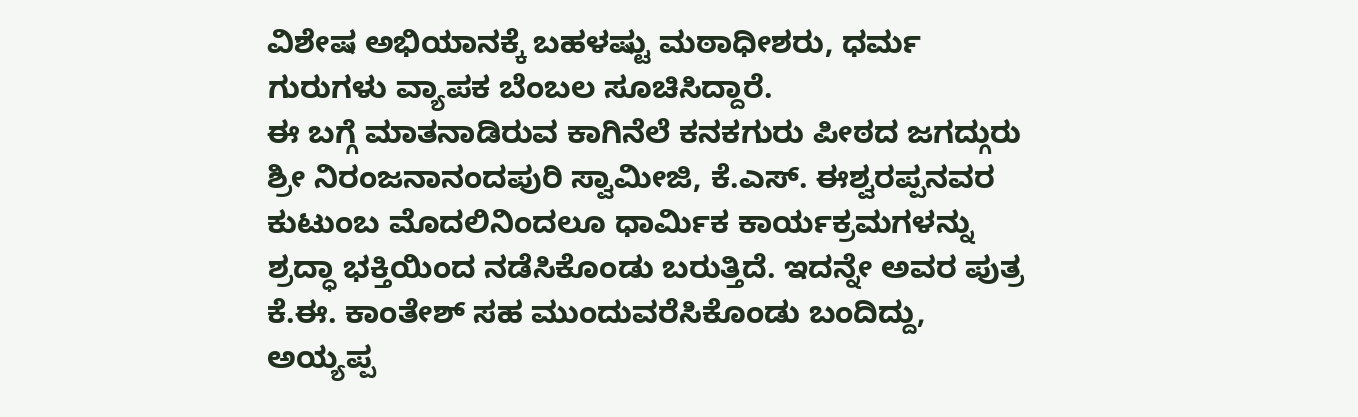ವಿಶೇಷ ಅಭಿಯಾನಕ್ಕೆ ಬಹಳಷ್ಟು ಮಠಾಧೀಶರು, ಧರ್ಮ ಗುರುಗಳು ವ್ಯಾಪಕ ಬೆಂಬಲ ಸೂಚಿಸಿದ್ದಾರೆ.
ಈ ಬಗ್ಗೆ ಮಾತನಾಡಿರುವ ಕಾಗಿನೆಲೆ ಕನಕಗುರು ಪೀಠದ ಜಗದ್ಗುರು ಶ್ರೀ ನಿರಂಜನಾನಂದಪುರಿ ಸ್ವಾಮೀಜಿ, ಕೆ.ಎಸ್. ಈಶ್ವರಪ್ಪನವರ ಕುಟುಂಬ ಮೊದಲಿನಿಂದಲೂ ಧಾರ್ಮಿಕ ಕಾರ್ಯಕ್ರಮಗಳನ್ನು ಶ್ರದ್ಧಾ ಭಕ್ತಿಯಿಂದ ನಡೆಸಿಕೊಂಡು ಬರುತ್ತಿದೆ. ಇದನ್ನೇ ಅವರ ಪುತ್ರ ಕೆ.ಈ. ಕಾಂತೇಶ್ ಸಹ ಮುಂದುವರೆಸಿಕೊಂಡು ಬಂದಿದ್ದು, ಅಯ್ಯಪ್ಪ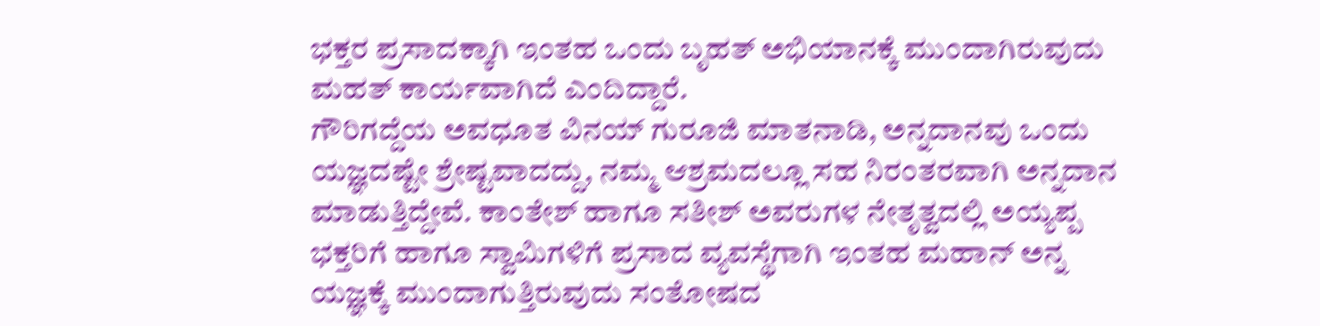ಭಕ್ತರ ಪ್ರಸಾದಕ್ಕಾಗಿ ಇಂತಹ ಒಂದು ಬೃಹತ್ ಅಭಿಯಾನಕ್ಕೆ ಮುಂದಾಗಿರುವುದು ಮಹತ್ ಕಾರ್ಯವಾಗಿದೆ ಎಂದಿದ್ದಾರೆ.
ಗೌರಿಗದ್ದೆಯ ಅವಧೂತ ವಿನಯ್ ಗುರೂಜಿ ಮಾತನಾಡಿ, ಅನ್ನದಾನವು ಒಂದು ಯಜ್ಞದಷ್ಟೇ ಶ್ರೇಷ್ಟವಾದದ್ದು, ನಮ್ಮ ಆಶ್ರಮದಲ್ಲೂ ಸಹ ನಿರಂತರವಾಗಿ ಅನ್ನದಾನ ಮಾಡುತ್ತಿದ್ದೇವೆ. ಕಾಂತೇಶ್ ಹಾಗೂ ಸತೀಶ್ ಅವರುಗಳ ನೇತೃತ್ವದಲ್ಲಿ ಅಯ್ಯಪ್ಪ ಭಕ್ತರಿಗೆ ಹಾಗೂ ಸ್ವಾಮಿಗಳಿಗೆ ಪ್ರಸಾದ ವ್ಯವಸ್ಥೆಗಾಗಿ ಇಂತಹ ಮಹಾನ್ ಅನ್ನ ಯಜ್ಞಕ್ಕೆ ಮುಂದಾಗುತ್ತಿರುವುದು ಸಂತೋಷದ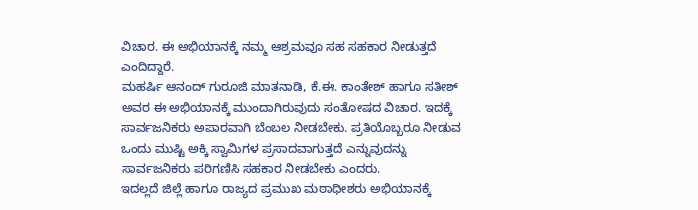ವಿಚಾರ. ಈ ಅಭಿಯಾನಕ್ಕೆ ನಮ್ಮ ಆಶ್ರಮವೂ ಸಹ ಸಹಕಾರ ನೀಡುತ್ತದೆ ಎಂದಿದ್ದಾರೆ.
ಮಹರ್ಷಿ ಆನಂದ್ ಗುರೂಜಿ ಮಾತನಾಡಿ, ಕೆ.ಈ. ಕಾಂತೇಶ್ ಹಾಗೂ ಸತೀಶ್ ಅವರ ಈ ಅಭಿಯಾನಕ್ಕೆ ಮುಂದಾಗಿರುವುದು ಸಂತೋಷದ ವಿಚಾರ. ಇದಕ್ಕೆ ಸಾರ್ವಜನಿಕರು ಅಪಾರವಾಗಿ ಬೆಂಬಲ ನೀಡಬೇಕು. ಪ್ರತಿಯೊಬ್ಬರೂ ನೀಡುವ ಒಂದು ಮುಷ್ಟಿ ಅಕ್ಕಿ ಸ್ವಾಮಿಗಳ ಪ್ರಸಾದವಾಗುತ್ತದೆ ಎನ್ನುವುದನ್ನು ಸಾರ್ವಜನಿಕರು ಪರಿಗಣಿಸಿ ಸಹಕಾರ ನೀಡಬೇಕು ಎಂದರು.
ಇದಲ್ಲದೆ ಜಿಲ್ಲೆ ಹಾಗೂ ರಾಜ್ಯದ ಪ್ರಮುಖ ಮಠಾಧೀಶರು ಅಭಿಯಾನಕ್ಕೆ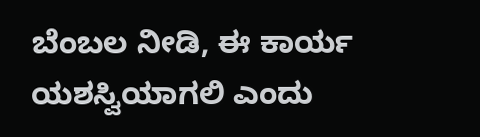ಬೆಂಬಲ ನೀಡಿ, ಈ ಕಾರ್ಯ ಯಶಸ್ವಿಯಾಗಲಿ ಎಂದು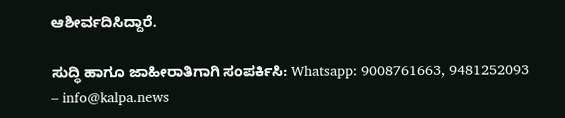ಆಶೀರ್ವದಿಸಿದ್ದಾರೆ.

ಸುದ್ಧಿ ಹಾಗೂ ಜಾಹೀರಾತಿಗಾಗಿ ಸಂಪರ್ಕಿಸಿ: Whatsapp: 9008761663, 9481252093 – info@kalpa.news